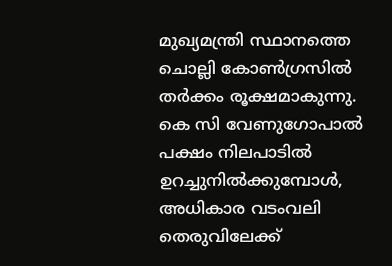മുഖ്യമന്ത്രി സ്ഥാനത്തെ ചൊല്ലി കോൺഗ്രസിൽ തർക്കം രൂക്ഷമാകുന്നു. കെ സി വേണുഗോപാൽ പക്ഷം നിലപാടിൽ ഉറച്ചുനിൽക്കുമ്പോൾ, അധികാര വടംവലി തെരുവിലേക്ക്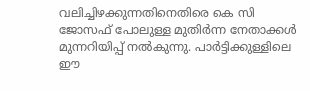വലിച്ചിഴക്കുന്നതിനെതിരെ കെ സി ജോസഫ് പോലുള്ള മുതിർന്ന നേതാക്കൾ മുന്നറിയിപ്പ് നൽകുന്നു. പാർട്ടിക്കുള്ളിലെ ഈ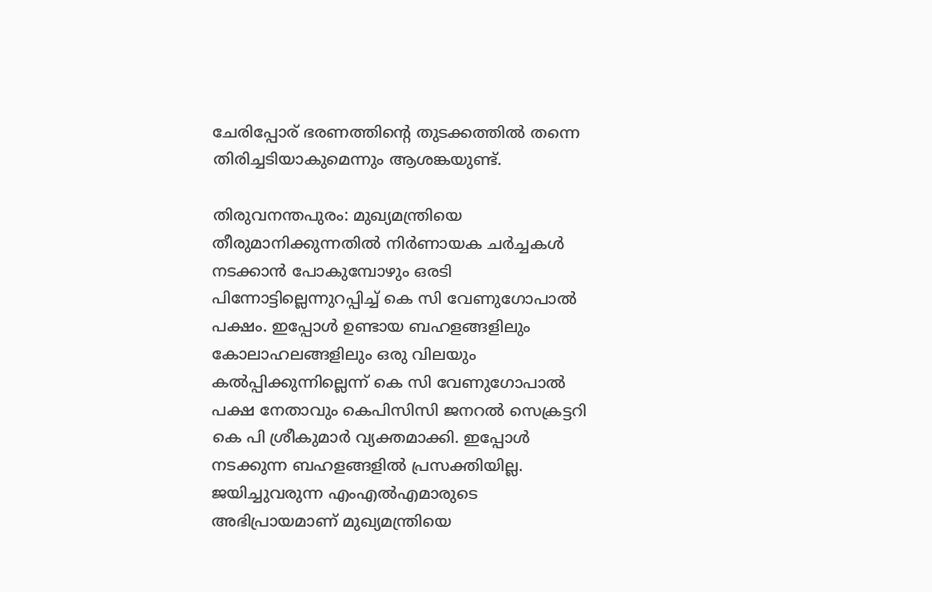ചേരിപ്പോര് ഭരണത്തിന്റെ തുടക്കത്തിൽ തന്നെ തിരിച്ചടിയാകുമെന്നും ആശങ്കയുണ്ട്.

തിരുവനന്തപുരം: മുഖ്യമന്ത്രിയെ തീരുമാനിക്കുന്നതിൽ നിര്‍ണായക ചര്‍ച്ചകൾ നടക്കാൻ പോകുമ്പോഴും ഒരടി പിന്നോട്ടില്ലെന്നുറപ്പിച്ച് കെ സി വേണുഗോപാൽ പക്ഷം. ഇപ്പോൾ ഉണ്ടായ ബഹളങ്ങളിലും കോലാഹലങ്ങളിലും ഒരു വിലയും കൽപ്പിക്കുന്നില്ലെന്ന് കെ സി വേണുഗോപാൽ പക്ഷ നേതാവും കെപിസിസി ജനറൽ സെക്രട്ടറി കെ പി ശ്രീകുമാര്‍ വ്യക്തമാക്കി. ഇപ്പോൾ നടക്കുന്ന ബഹളങ്ങളിൽ പ്രസക്തിയില്ല. ജയിച്ചുവരുന്ന എംഎൽഎമാരുടെ അഭിപ്രായമാണ് മുഖ്യമന്ത്രിയെ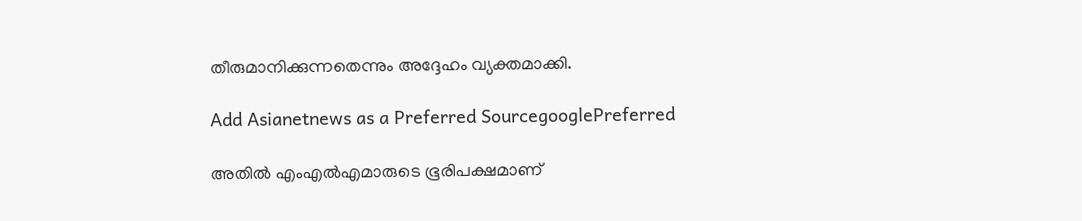തീരുമാനിക്കുന്നതെന്നും അദ്ദേഹം വ്യക്തമാക്കി.

Add Asianetnews as a Preferred SourcegooglePreferred

അതിൽ എംഎൽഎമാരുടെ ഭൂരിപക്ഷമാണ്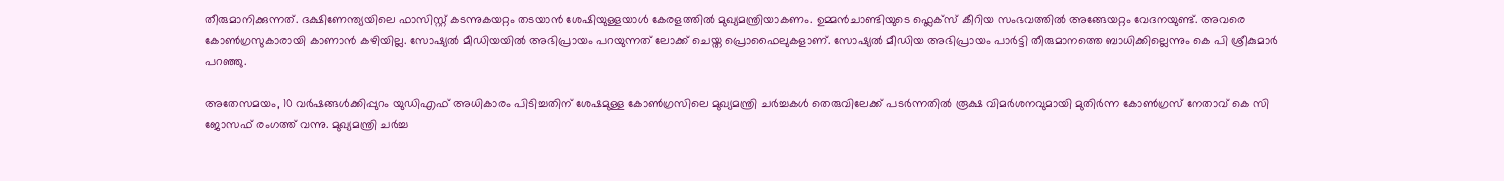തീരുമാനിക്കുന്നത്. ദക്ഷിണേന്ത്യയിലെ ഫാസിസ്റ്റ് കടന്നുകയറ്റം തടയാൻ ശേഷിയുള്ളയാൾ കേരളത്തിൽ മുഖ്യമന്ത്രിയാകണം. ഉമ്മൻചാണ്ടിയുടെ ഫ്ലെക്സ് കീറിയ സംഭവത്തിൽ അങ്ങേയറ്റം വേദനയുണ്ട്. അവരെ കോൺഗ്രസുകാരായി കാണാൻ കഴിയില്ല. സോഷ്യൽ മീഡിയയിൽ അഭിപ്രായം പറയുന്നത് ലോക്ക് ചെയ്ത പ്രൊഫൈലുകളാണ്. സോഷ്യൽ മീഡിയ അഭിപ്രായം പാർട്ടി തീരുമാനത്തെ ബാധിക്കില്ലെന്നും കെ പി ശ്രീകുമാര്‍ പറഞ്ഞു.

അതേസമയം, 10 വർഷങ്ങൾക്കിപ്പുറം യുഡിഎഫ് അധികാരം പിടിച്ചതിന് ശേഷമുള്ള കോൺഗ്രസിലെ മുഖ്യമന്ത്രി ചർച്ചകൾ തെരുവിലേക്ക് പട‍ർന്നതിൽ രൂക്ഷ വിമർശനവുമായി മുതിർന്ന കോൺഗ്രസ് നേതാവ് കെ സി ജോസഫ് രംഗത്ത് വന്നു. മുഖ്യമന്ത്രി ചർച്ച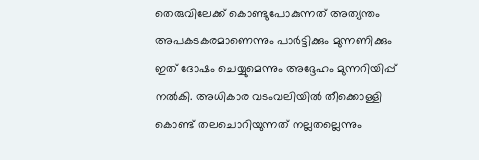തെരുവിലേക്ക് കൊണ്ടുപോകുന്നത് അത്യന്തം അപകടകരമാണെന്നും പാർട്ടിക്കും മുന്നണിക്കും ഇത് ദോഷം ചെയ്യുമെന്നും അദ്ദേഹം മുന്നറിയിപ്പ് നൽകി. അധികാര വടംവലിയിൽ തീക്കൊള്ളി കൊണ്ട് തലചൊറിയുന്നത് നല്ലതല്ലെന്നും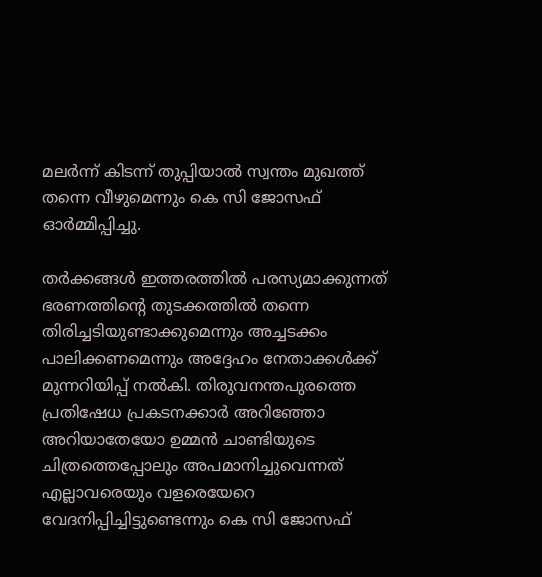മലർന്ന് കിടന്ന് തുപ്പിയാൽ സ്വന്തം മുഖത്ത് തന്നെ വീഴുമെന്നും കെ സി ജോസഫ് ഓർമ്മിപ്പിച്ചു.

തർക്കങ്ങൾ ഇത്തരത്തിൽ പരസ്യമാക്കുന്നത് ഭരണത്തിന്റെ തുടക്കത്തിൽ തന്നെ തിരിച്ചടിയുണ്ടാക്കുമെന്നും അച്ചടക്കം പാലിക്കണമെന്നും അദ്ദേഹം നേതാക്കൾക്ക് മുന്നറിയിപ്പ് നൽകി. തിരുവനന്തപുരത്തെ പ്രതിഷേധ പ്രകടനക്കാർ അറിഞ്ഞോ അറിയാതേയോ ഉമ്മൻ ചാണ്ടിയുടെ ചിത്രത്തെപ്പോലും അപമാനിച്ചുവെന്നത് എല്ലാവരെയും വളരെയേറെ വേദനിപ്പിച്ചിട്ടുണ്ടെന്നും കെ സി ജോസഫ്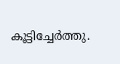കൂട്ടിച്ചേർത്തു.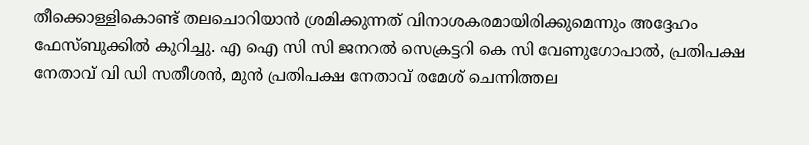തീക്കൊള്ളികൊണ്ട് തലചൊറിയാൻ ശ്രമിക്കുന്നത് വിനാശകരമായിരിക്കുമെന്നും അദ്ദേഹം ഫേസ്ബുക്കിൽ കുറിച്ചു. എ ഐ സി സി ജനറൽ സെക്രട്ടറി കെ സി വേണുഗോപാൽ, പ്രതിപക്ഷ നേതാവ് വി ഡി സതീശൻ, മുൻ പ്രതിപക്ഷ നേതാവ് രമേശ് ചെന്നിത്തല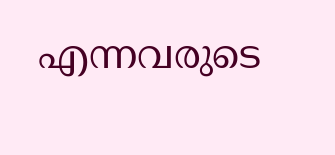എന്നവരുടെ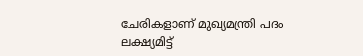ചേരികളാണ് മുഖ്യമന്ത്രി പദം ലക്ഷ്യമിട്ട്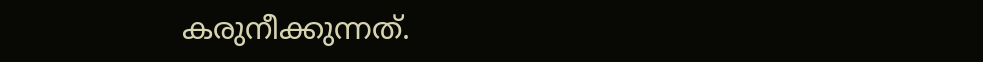കരുനീക്കുന്നത്.